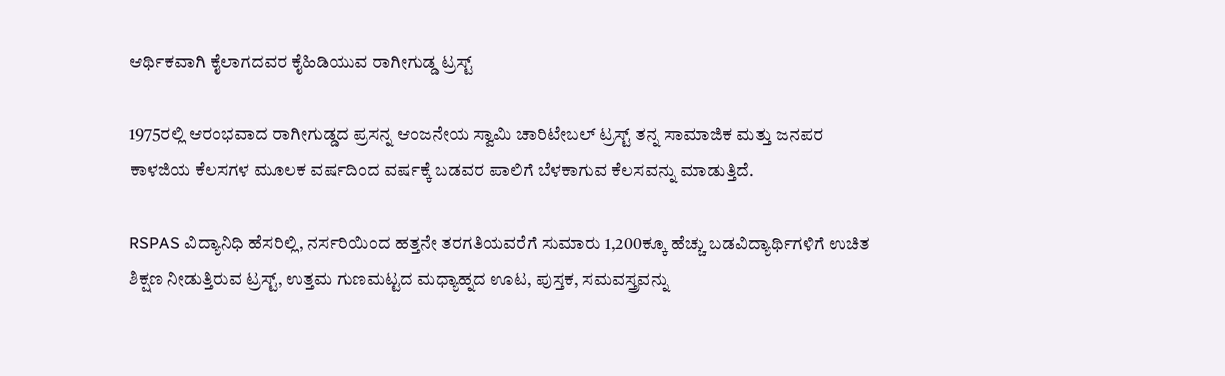ಆರ್ಥಿಕವಾಗಿ ಕೈಲಾಗದವರ ಕೈಹಿಡಿಯುವ ರಾಗೀಗುಡ್ಡ ಟ್ರಸ್ಟ್

1975ರಲ್ಲಿ ಆರಂಭವಾದ ರಾಗೀಗುಡ್ಡದ ಪ್ರಸನ್ನ ಆಂಜನೇಯ ಸ್ವಾಮಿ ಚಾರಿಟೇಬಲ್ ಟ್ರಸ್ಟ್ ತನ್ನ ಸಾಮಾಜಿಕ ಮತ್ತು ಜನಪರ ಕಾಳಜಿಯ ಕೆಲಸಗಳ ಮೂಲಕ ವರ್ಷದಿಂದ ವರ್ಷಕ್ಕೆ ಬಡವರ ಪಾಲಿಗೆ ಬೆಳಕಾಗುವ ಕೆಲಸವನ್ನು ಮಾಡುತ್ತಿದೆ.

RSPAS ವಿದ್ಯಾನಿಧಿ ಹೆಸರಿಲ್ಲಿ, ನರ್ಸರಿಯಿಂದ ಹತ್ತನೇ ತರಗತಿಯವರೆಗೆ ಸುಮಾರು 1,200ಕ್ಕೂ ಹೆಚ್ಚು ಬಡವಿದ್ಯಾರ್ಥಿಗಳಿಗೆ ಉಚಿತ ಶಿಕ್ಷಣ ನೀಡುತ್ತಿರುವ ಟ್ರಸ್ಟ್, ಉತ್ತಮ ಗುಣಮಟ್ಟದ ಮಧ್ಯಾಹ್ನದ ಊಟ, ಪುಸ್ತಕ, ಸಮವಸ್ತ್ರವನ್ನು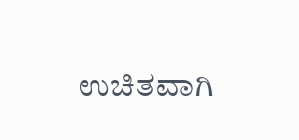ಉಚಿತವಾಗಿ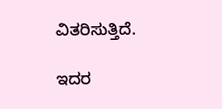ವಿತರಿಸುತ್ತಿದೆ.

ಇದರ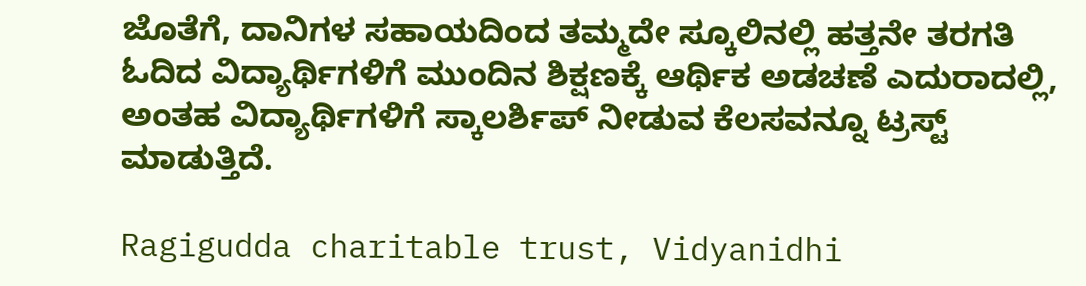ಜೊತೆಗೆ, ದಾನಿಗಳ ಸಹಾಯದಿಂದ ತಮ್ಮದೇ ಸ್ಕೂಲಿನಲ್ಲಿ ಹತ್ತನೇ ತರಗತಿ ಓದಿದ ವಿದ್ಯಾರ್ಥಿಗಳಿಗೆ ಮುಂದಿನ ಶಿಕ್ಷಣಕ್ಕೆ ಆರ್ಥಿಕ ಅಡಚಣೆ ಎದುರಾದಲ್ಲಿ, ಅಂತಹ ವಿದ್ಯಾರ್ಥಿಗಳಿಗೆ ಸ್ಕಾಲರ್ಶಿಪ್ ನೀಡುವ ಕೆಲಸವನ್ನೂ ಟ್ರಸ್ಟ್ ಮಾಡುತ್ತಿದೆ.

Ragigudda charitable trust, Vidyanidhi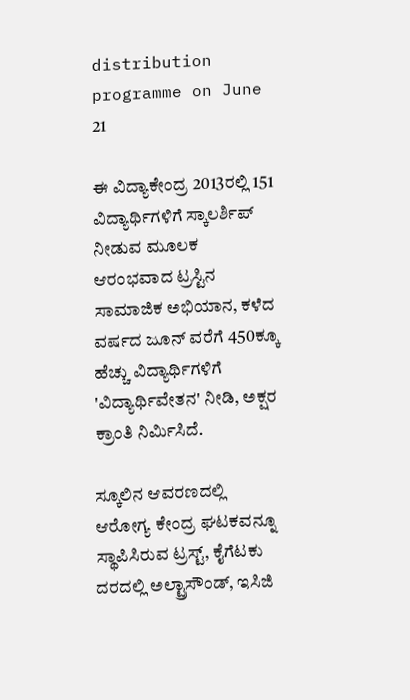distribution programme on June 21

ಈ ವಿದ್ಯಾಕೇಂದ್ರ 2013ರಲ್ಲಿ 151 ವಿದ್ಯಾರ್ಥಿಗಳಿಗೆ ಸ್ಕಾಲರ್ಶಿಪ್ ನೀಡುವ ಮೂಲಕ ಆರಂಭವಾದ ಟ್ರಸ್ಟಿನ ಸಾಮಾಜಿಕ ಅಭಿಯಾನ, ಕಳೆದ ವರ್ಷದ ಜೂನ್ ವರೆಗೆ 450ಕ್ಕೂ ಹೆಚ್ಚು ವಿದ್ಯಾರ್ಥಿಗಳಿಗೆ 'ವಿದ್ಯಾರ್ಥಿವೇತನ' ನೀಡಿ, ಅಕ್ಷರ ಕ್ರಾಂತಿ ನಿರ್ಮಿಸಿದೆ.

ಸ್ಕೂಲಿನ ಆವರಣದಲ್ಲಿ ಆರೋಗ್ಯ ಕೇಂದ್ರ ಘಟಕವನ್ನೂ ಸ್ಥಾಪಿಸಿರುವ ಟ್ರಸ್ಟ್, ಕೈಗೆಟಕು ದರದಲ್ಲಿ ಅಲ್ಟ್ರಾಸೌಂಡ್, ಇಸಿಜಿ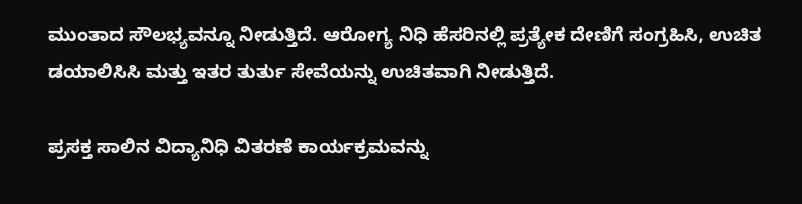ಮುಂತಾದ ಸೌಲಭ್ಯವನ್ನೂ ನೀಡುತ್ತಿದೆ. ಆರೋಗ್ಯ ನಿಧಿ ಹೆಸರಿನಲ್ಲಿ ಪ್ರತ್ಯೇಕ ದೇಣಿಗೆ ಸಂಗ್ರಹಿಸಿ, ಉಚಿತ ಡಯಾಲಿಸಿಸಿ ಮತ್ತು ಇತರ ತುರ್ತು ಸೇವೆಯನ್ನು ಉಚಿತವಾಗಿ ನೀಡುತ್ತಿದೆ.

ಪ್ರಸಕ್ತ ಸಾಲಿನ ವಿದ್ಯಾನಿಧಿ ವಿತರಣೆ ಕಾರ್ಯಕ್ರಮವನ್ನು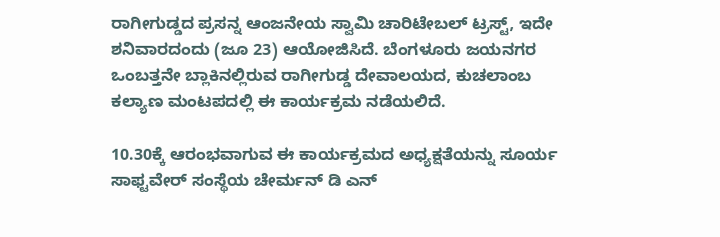ರಾಗೀಗುಡ್ಡದ ಪ್ರಸನ್ನ ಆಂಜನೇಯ ಸ್ವಾಮಿ ಚಾರಿಟೇಬಲ್ ಟ್ರಸ್ಟ್, ಇದೇ ಶನಿವಾರದಂದು (ಜೂ 23) ಆಯೋಜಿಸಿದೆ. ಬೆಂಗಳೂರು ಜಯನಗರ ಒಂಬತ್ತನೇ ಬ್ಲಾಕಿನಲ್ಲಿರುವ ರಾಗೀಗುಡ್ಡ ದೇವಾಲಯದ, ಕುಚಲಾಂಬ ಕಲ್ಯಾಣ ಮಂಟಪದಲ್ಲಿ ಈ ಕಾರ್ಯಕ್ರಮ ನಡೆಯಲಿದೆ.

10.30ಕ್ಕೆ ಆರಂಭವಾಗುವ ಈ ಕಾರ್ಯಕ್ರಮದ ಅಧ್ಯಕ್ಷತೆಯನ್ನು ಸೂರ್ಯ ಸಾಫ್ಟವೇರ್ ಸಂಸ್ಥೆಯ ಚೇರ್ಮನ್ ಡಿ ಎನ್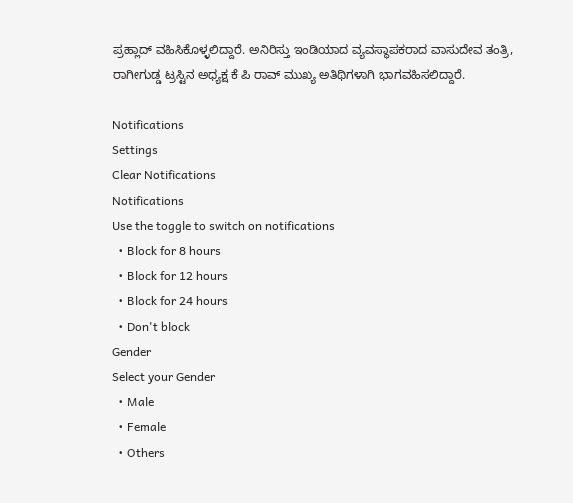ಪ್ರಹ್ಲಾದ್ ವಹಿಸಿಕೊಳ್ಳಲಿದ್ದಾರೆ. ಅನಿರಿಸ್ತು ಇಂಡಿಯಾದ ವ್ಯವಸ್ಥಾಪಕರಾದ ವಾಸುದೇವ ತಂತ್ರಿ, ರಾಗೀಗುಡ್ಡ ಟ್ರಸ್ಟಿನ ಅಧ್ಯಕ್ಷ ಕೆ ಪಿ ರಾವ್ ಮುಖ್ಯ ಅತಿಥಿಗಳಾಗಿ ಭಾಗವಹಿಸಲಿದ್ದಾರೆ.

Notifications
Settings
Clear Notifications
Notifications
Use the toggle to switch on notifications
  • Block for 8 hours
  • Block for 12 hours
  • Block for 24 hours
  • Don't block
Gender
Select your Gender
  • Male
  • Female
  • Others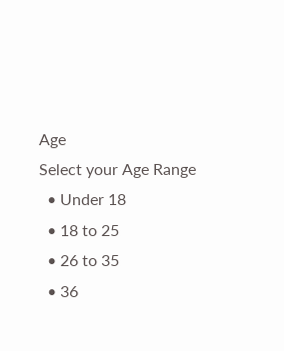Age
Select your Age Range
  • Under 18
  • 18 to 25
  • 26 to 35
  • 36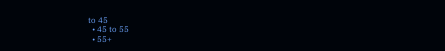to 45
  • 45 to 55
  • 55+